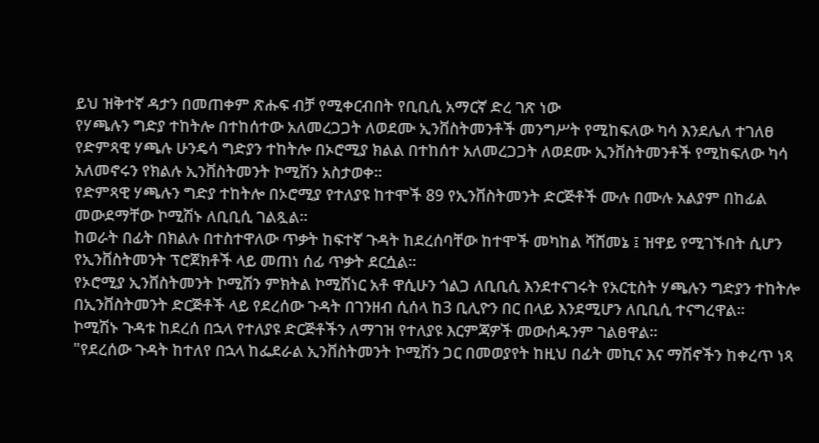ይህ ዝቅተኛ ዳታን በመጠቀም ጽሑፍ ብቻ የሚቀርብበት የቢቢሲ አማርኛ ድረ ገጽ ነው
የሃጫሉን ግድያ ተከትሎ በተከሰተው አለመረጋጋት ለወደሙ ኢንቨስትመንቶች መንግሥት የሚከፍለው ካሳ እንደሌለ ተገለፀ
የድምጻዊ ሃጫሉ ሁንዴሳ ግድያን ተከትሎ በኦሮሚያ ክልል በተከሰተ አለመረጋጋት ለወደሙ ኢንቨስትመንቶች የሚከፍለው ካሳ አለመኖሩን የክልሉ ኢንቨስትመንት ኮሚሽን አስታወቀ።
የድምጻዊ ሃጫሉን ግድያ ተከትሎ በኦሮሚያ የተለያዩ ከተሞች 89 የኢንቨስትመንት ድርጅቶች ሙሉ በሙሉ አልያም በከፊል መውደማቸው ኮሚሽኑ ለቢቢሲ ገልጿል።
ከወራት በፊት በክልሉ በተስተዋለው ጥቃት ከፍተኛ ጉዳት ከደረሰባቸው ከተሞች መካከል ሻሸመኔ ፤ ዝዋይ የሚገኙበት ሲሆን የኢንቨስትመንት ፕሮጀክቶች ላይ መጠነ ሰፊ ጥቃት ደርሷል።
የኦሮሚያ ኢንቨስትመንት ኮሚሽን ምክትል ኮሚሽነር አቶ ዋሲሁን ጎልጋ ለቢቢሲ እንደተናገሩት የአርቲስት ሃጫሉን ግድያን ተከትሎ በኢንቨስትመንት ድርጅቶች ላይ የደረሰው ጉዳት በገንዘብ ሲሰላ ከ3 ቢሊዮን በር በላይ እንደሚሆን ለቢቢሲ ተናግረዋል።
ኮሚሽኑ ጉዳቱ ከደረሰ በኋላ የተለያዩ ድርጅቶችን ለማገዝ የተለያዩ እርምጃዎች መውሰዱንም ገልፀዋል።
"የደረሰው ጉዳት ከተለየ በኋላ ከፌደራል ኢንቨስትመንት ኮሚሽን ጋር በመወያየት ከዚህ በፊት መኪና እና ማሽኖችን ከቀረጥ ነጻ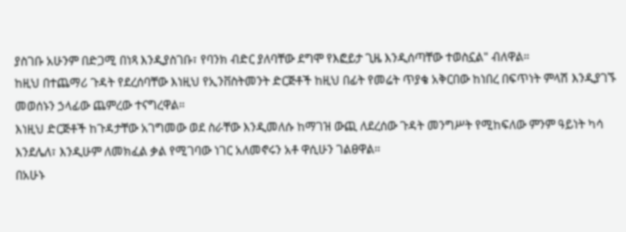ያስገቡ አሁንም በድጋሚ በነጻ እንዲያስገቡ፣ የባንክ ብድር ያለባቸው ደግሞ የእፎይታ ጊዜ እንዲሰጣቸው ተወስኗል" ብለዋል።
ከዚህ በተጨማሪ ጉዳት የደረሰባቸው እነዚህ የኢንቨስትመንት ድርጅቶች ከዚህ በፊት የመሬት ጥያቄ አቅርበው ከነበረ በፍጥነት ምላሽ እንዲያገኙ መወሰኑን ኃላፊው ጨምረው ተናግረዋል።
እነዚህ ድርጅቶች ከጉዳታቸው አገግመው ወደ ስራቸው እንዲመለሱ ከማገዝ ውጪ ለደረሰው ጉዳት መንግሥት የሚከፍለው ምንም ዓይነት ካሳ እንደሌለ፣ እንዲሁም ለመክፈል ቃል የሚገባው ነገር አለመኖሩን አቶ ዋሲሁን ገልፀዋል።
በአሁኑ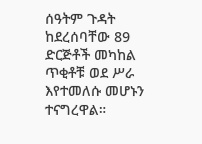ሰዓትም ጉዳት ከደረሰባቸው 89 ድርጅቶች መካከል ጥቂቶቹ ወደ ሥራ እየተመለሱ መሆኑን ተናግረዋል።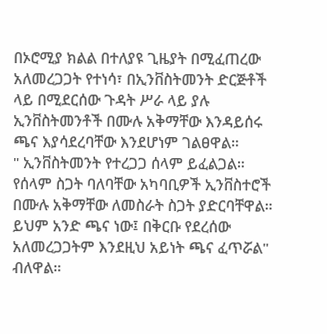በኦሮሚያ ክልል በተለያዩ ጊዜያት በሚፈጠረው አለመረጋጋት የተነሳ፣ በኢንቨስትመንት ድርጅቶች ላይ በሚደርሰው ጉዳት ሥራ ላይ ያሉ ኢንቨስትመንቶች በሙሉ አቅማቸው እንዳይሰሩ ጫና እያሳደረባቸው እንደሆነም ገልፀዋል።
" ኢንቨስትመንት የተረጋጋ ሰላም ይፈልጋል። የሰላም ስጋት ባለባቸው አካባቢዎች ኢንቨስተሮች በሙሉ አቅማቸው ለመስራት ስጋት ያድርባቸዋል። ይህም አንድ ጫና ነው፤ በቅርቡ የደረሰው አለመረጋጋትም እንደዚህ አይነት ጫና ፈጥሯል" ብለዋል።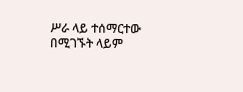ሥራ ላይ ተሰማርተው በሚገኙት ላይም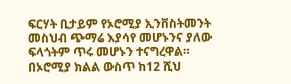ፍርሃት ቢታይም የኦሮሚያ ኢንቨስትመንት መስህብ ጭማሬ እያሳየ መሆኑንና ያለው ፍላጎትም ጥሩ መሆኑን ተናግረዋል።
በኦሮሚያ ክልል ውስጥ ከ12 ሺህ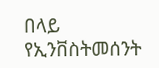በላይ የኢንቨስትመሰንት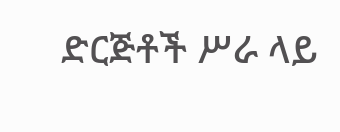ድርጅቶች ሥራ ላይ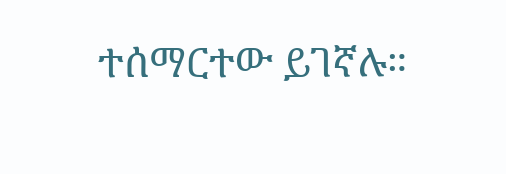ተሰማርተው ይገኛሉ።